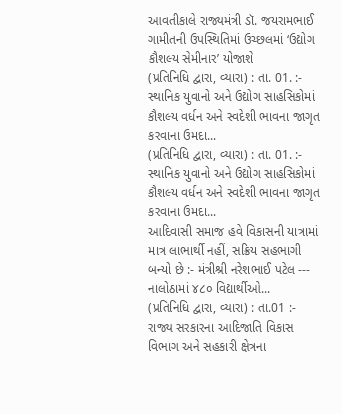આવતીકાલે રાજ્યમંત્રી ડૉ. જયરામભાઈ ગામીતની ઉપસ્થિતિમાં ઉચ્છલમાં ‘ઉદ્યોગ કૌશલ્ય સેમીનાર’ યોજાશે
(પ્રતિનિધિ દ્વારા, વ્યારા) : તા. 01. :- સ્થાનિક યુવાનો અને ઉદ્યોગ સાહસિકોમાં કૌશલ્ય વર્ધન અને સ્વદેશી ભાવના જાગૃત કરવાના ઉમદા...
(પ્રતિનિધિ દ્વારા, વ્યારા) : તા. 01. :- સ્થાનિક યુવાનો અને ઉદ્યોગ સાહસિકોમાં કૌશલ્ય વર્ધન અને સ્વદેશી ભાવના જાગૃત કરવાના ઉમદા...
આદિવાસી સમાજ હવે વિકાસની યાત્રામાં માત્ર લાભાર્થી નહીં, સક્રિય સહભાગી બન્યો છે :- મંત્રીશ્રી નરેશભાઈ પટેલ --- નાલોઠામાં ૪૮૦ વિદ્યાર્થીઓ...
(પ્રતિનિધિ દ્વારા, વ્યારા) : તા.01 :- રાજ્ય સરકારના આદિજાતિ વિકાસ વિભાગ અને સહકારી ક્ષેત્રના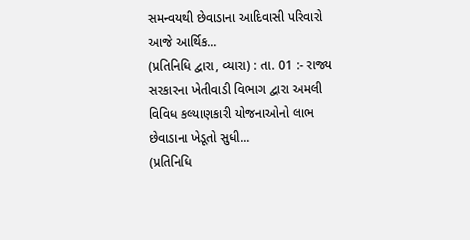સમન્વયથી છેવાડાના આદિવાસી પરિવારો આજે આર્થિક...
(પ્રતિનિધિ દ્વારા, વ્યારા) : તા. 01 :- રાજ્ય સરકારના ખેતીવાડી વિભાગ દ્વારા અમલી વિવિધ કલ્યાણકારી યોજનાઓનો લાભ છેવાડાના ખેડૂતો સુધી...
(પ્રતિનિધિ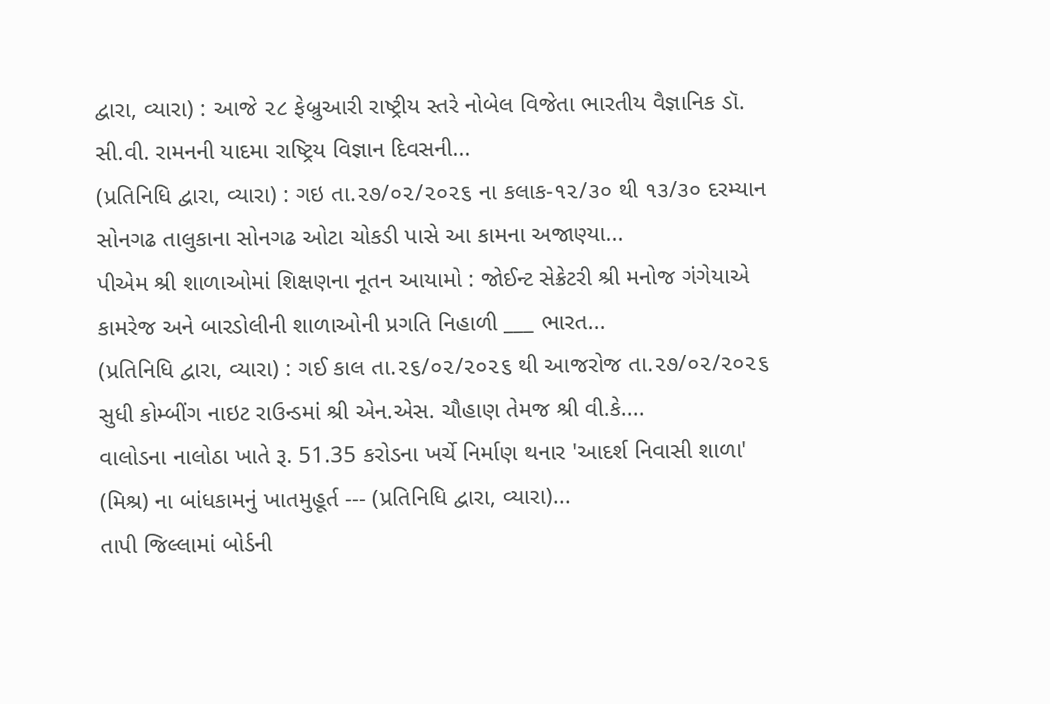દ્વારા, વ્યારા) : આજે ૨૮ ફેબ્રુઆરી રાષ્ટ્રીય સ્તરે નોબેલ વિજેતા ભારતીય વૈજ્ઞાનિક ડૉ. સી.વી. રામનની યાદમા રાષ્ટ્રિય વિજ્ઞાન દિવસની...
(પ્રતિનિધિ દ્વારા, વ્યારા) : ગઇ તા.૨૭/૦૨/૨૦૨૬ ના કલાક-૧૨/૩૦ થી ૧૩/૩૦ દરમ્યાન સોનગઢ તાલુકાના સોનગઢ ઓટા ચોકડી પાસે આ કામના અજાણ્યા...
પીએમ શ્રી શાળાઓમાં શિક્ષણના નૂતન આયામો : જોઈન્ટ સેક્રેટરી શ્રી મનોજ ગંગેયાએ કામરેજ અને બારડોલીની શાળાઓની પ્રગતિ નિહાળી ___ ભારત...
(પ્રતિનિધિ દ્વારા, વ્યારા) : ગઈ કાલ તા.૨૬/૦૨/૨૦૨૬ થી આજરોજ તા.૨૭/૦૨/૨૦૨૬ સુધી કોમ્બીંગ નાઇટ રાઉન્ડમાં શ્રી એન.એસ. ચૌહાણ તેમજ શ્રી વી.કે....
વાલોડના નાલોઠા ખાતે રૂ. 51.35 કરોડના ખર્ચે નિર્માણ થનાર 'આદર્શ નિવાસી શાળા' (મિશ્ર) ના બાંધકામનું ખાતમુહૂર્ત --- (પ્રતિનિધિ દ્વારા, વ્યારા)...
તાપી જિલ્લામાં બોર્ડની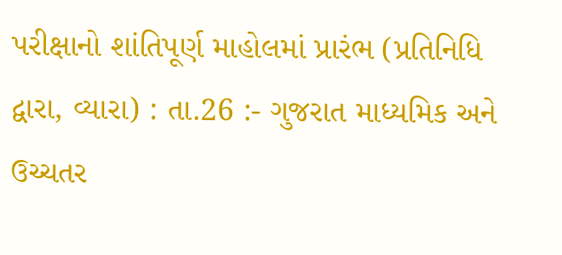પરીક્ષાનો શાંતિપૂર્ણ માહોલમાં પ્રારંભ (પ્રતિનિધિ દ્વારા, વ્યારા) : તા.26 :- ગુજરાત માધ્યમિક અને ઉચ્ચતર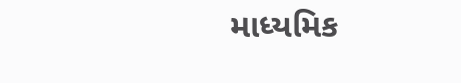માધ્યમિક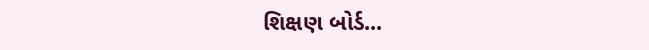શિક્ષણ બોર્ડ...